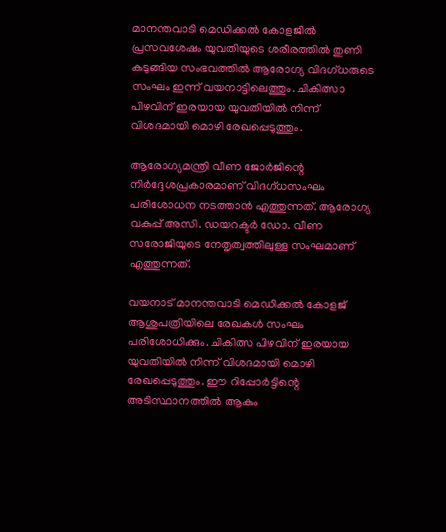മാനന്തവാടി മെഡിക്കല്‍ കോളജില്‍ പ്രസവശേഷം യുവതിയുടെ ശരീരത്തില്‍ തുണി കുടുങ്ങിയ സംഭവത്തില്‍ ആരോഗ്യ വിദഗ്ധരുടെ സംഘം ഇന്ന് വയനാട്ടിലെത്തും. ചികിത്സാ പിഴവിന് ഇരയായ യുവതിയില്‍ നിന്ന് വിശദമായി മൊഴി രേഖപ്പെടുത്തും.

ആരോഗ്യമന്ത്രി വീണ ജോര്‍ജിന്റെ നിര്‍ദ്ദേശപ്രകാരമാണ് വിദഗ്ധസംഘം പരിശോധന നടത്താന്‍ എത്തുന്നത്. ആരോഗ്യ വകുപ്പ് അസി. ഡയറക്ടര്‍ ഡോ. വീണ സരോജിയുടെ നേതൃത്വത്തിലുള്ള സംഘമാണ് എത്തുന്നത്.

വയനാട് മാനന്തവാടി മെഡിക്കല്‍ കോളജ് ആശുപത്രിയിലെ രേഖകള്‍ സംഘം പരിശോധിക്കും. ചികിത്സ പിഴവിന് ഇരയായ യുവതിയില്‍ നിന്ന് വിശദമായി മൊഴി രേഖപ്പെടുത്തും. ഈ റിപ്പോര്‍ട്ടിന്റെ അടിസ്ഥാനത്തില്‍ ആകും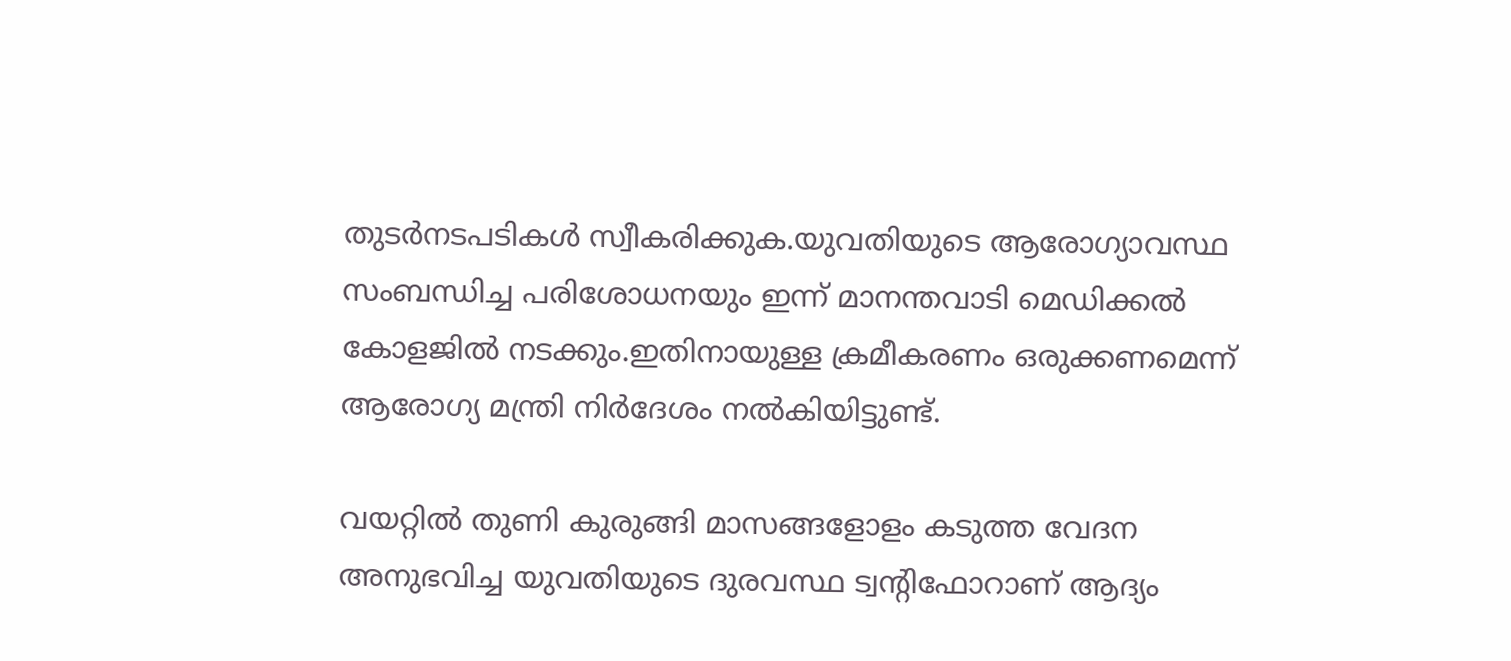തുടര്‍നടപടികള്‍ സ്വീകരിക്കുക.യുവതിയുടെ ആരോഗ്യാവസ്ഥ സംബന്ധിച്ച പരിശോധനയും ഇന്ന് മാനന്തവാടി മെഡിക്കല്‍ കോളജില്‍ നടക്കും.ഇതിനായുള്ള ക്രമീകരണം ഒരുക്കണമെന്ന് ആരോഗ്യ മന്ത്രി നിര്‍ദേശം നല്‍കിയിട്ടുണ്ട്.

വയറ്റില്‍ തുണി കുരുങ്ങി മാസങ്ങളോളം കടുത്ത വേദന അനുഭവിച്ച യുവതിയുടെ ദുരവസ്ഥ ട്വന്റിഫോറാണ് ആദ്യം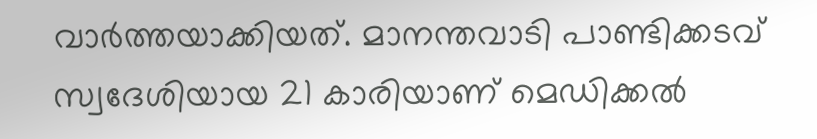വാര്‍ത്തയാക്കിയത്. മാനന്തവാടി പാണ്ടിക്കടവ് സ്വദേശിയായ 21 കാരിയാണ് മെഡിക്കല്‍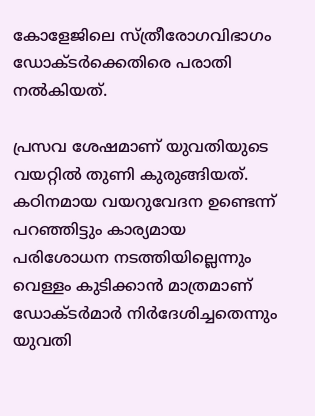കോളേജിലെ സ്ത്രീരോഗവിഭാഗം ഡോക്ടര്‍ക്കെതിരെ പരാതി നല്‍കിയത്.

പ്രസവ ശേഷമാണ് യുവതിയുടെ വയറ്റില്‍ തുണി കുരുങ്ങിയത്. കഠിനമായ വയറുവേദന ഉണ്ടെന്ന് പറഞ്ഞിട്ടും കാര്യമായ പരിശോധന നടത്തിയില്ലെന്നും വെള്ളം കുടിക്കാന്‍ മാത്രമാണ് ഡോക്ടര്‍മാര്‍ നിര്‍ദേശിച്ചതെന്നും യുവതി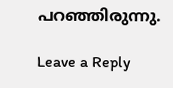പറഞ്ഞിരുന്നു.

Leave a Reply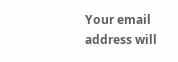Your email address will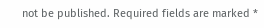not be published. Required fields are marked *